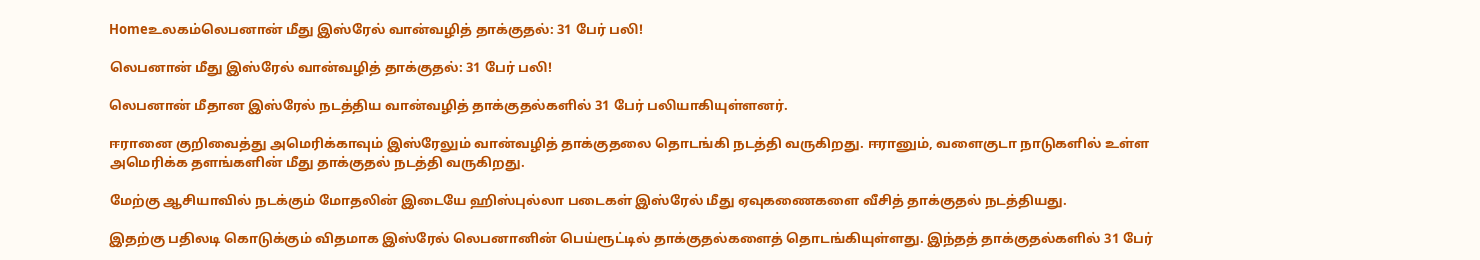Homeஉலகம்லெபனான் மீது இஸ்ரேல் வான்வழித் தாக்குதல்: 31 பேர் பலி!

லெபனான் மீது இஸ்ரேல் வான்வழித் தாக்குதல்: 31 பேர் பலி!

லெபனான் மீதான இஸ்ரேல் நடத்திய வான்வழித் தாக்குதல்களில் 31 பேர் பலியாகியுள்ளனர்.

ஈரானை குறிவைத்து அமெரிக்காவும் இஸ்ரேலும் வான்வழித் தாக்குதலை தொடங்கி நடத்தி வருகிறது. ஈரானும், வளைகுடா நாடுகளில் உள்ள அமெரிக்க தளங்களின் மீது தாக்குதல் நடத்தி வருகிறது.

மேற்கு ஆசியாவில் நடக்கும் மோதலின் இடையே ஹிஸ்புல்லா படைகள் இஸ்ரேல் மீது ஏவுகணைகளை வீசித் தாக்குதல் நடத்தியது.

இதற்கு பதிலடி கொடுக்கும் விதமாக இஸ்ரேல் லெபனானின் பெய்ரூட்டில் தாக்குதல்களைத் தொடங்கியுள்ளது. இந்தத் தாக்குதல்களில் 31 பேர்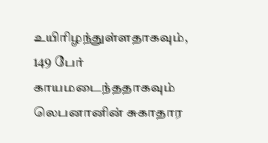உயிரிழந்துள்ளதாகவும், 149 பேர் காயமடைந்ததாகவும் லெபனானின் சுகாதார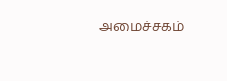அமைச்சகம்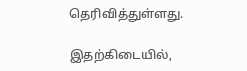தெரிவித்துள்ளது.

இதற்கிடையில்,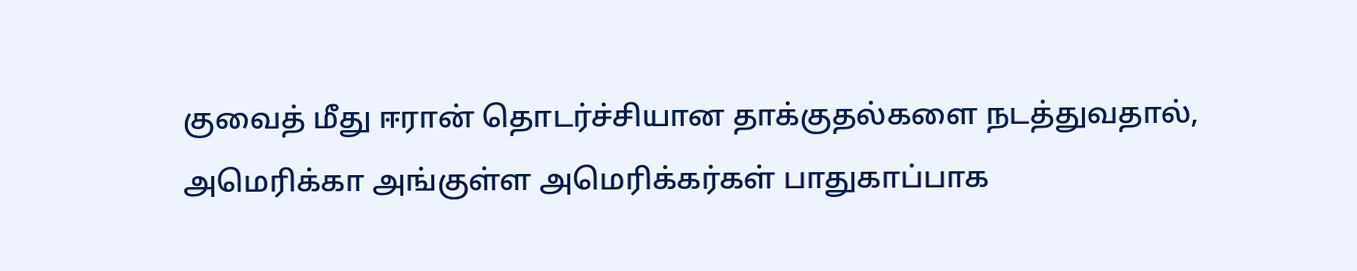குவைத் மீது ஈரான் தொடர்ச்சியான தாக்குதல்களை நடத்துவதால், அமெரிக்கா அங்குள்ள அமெரிக்கர்கள் பாதுகாப்பாக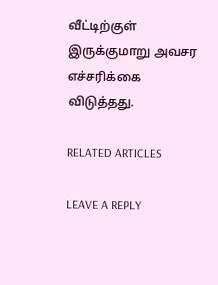வீட்டிற்குள் இருக்குமாறு அவசர எச்சரிக்கை விடுத்தது.

RELATED ARTICLES

LEAVE A REPLY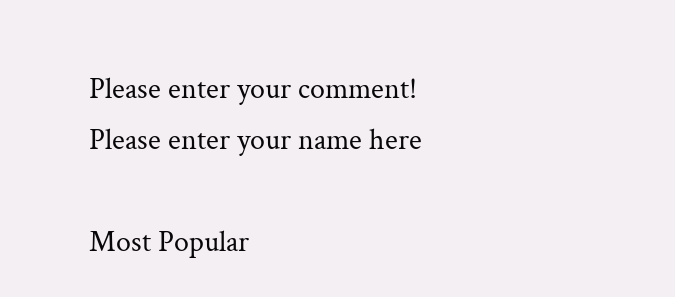Please enter your comment!
Please enter your name here

Most Popular